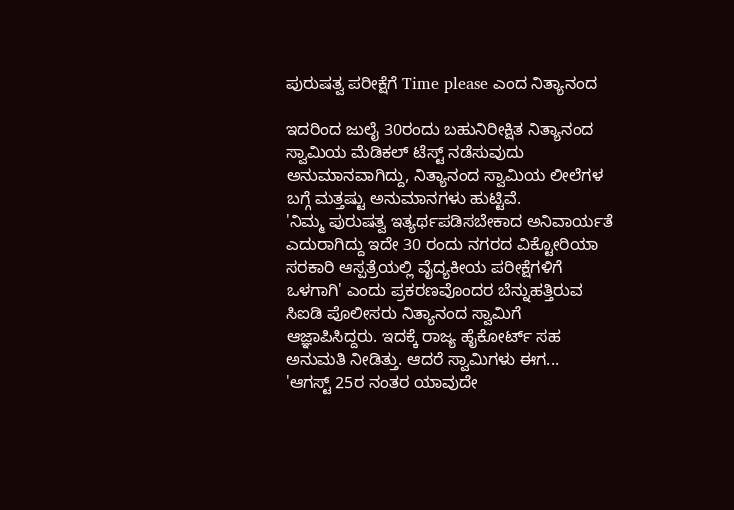ಪುರುಷತ್ವ ಪರೀಕ್ಷೆಗೆ Time please ಎಂದ ನಿತ್ಯಾನಂದ

ಇದರಿಂದ ಜುಲೈ 30ರಂದು ಬಹುನಿರೀಕ್ಷಿತ ನಿತ್ಯಾನಂದ ಸ್ವಾಮಿಯ ಮೆಡಿಕಲ್ ಟೆಸ್ಟ್ ನಡೆಸುವುದು ಅನುಮಾನವಾಗಿದ್ದು, ನಿತ್ಯಾನಂದ ಸ್ವಾಮಿಯ ಲೀಲೆಗಳ ಬಗ್ಗೆ ಮತ್ತಷ್ಟು ಅನುಮಾನಗಳು ಹುಟ್ಟಿವೆ.
'ನಿಮ್ಮ ಪುರುಷತ್ವ ಇತ್ಯರ್ಥಪಡಿಸಬೇಕಾದ ಅನಿವಾರ್ಯತೆ ಎದುರಾಗಿದ್ದು ಇದೇ 30 ರಂದು ನಗರದ ವಿಕ್ಟೋರಿಯಾ ಸರಕಾರಿ ಆಸ್ಪತ್ರೆಯಲ್ಲಿ ವೈದ್ಯಕೀಯ ಪರೀಕ್ಷೆಗಳಿಗೆ ಒಳಗಾಗಿ' ಎಂದು ಪ್ರಕರಣವೊಂದರ ಬೆನ್ನುಹತ್ತಿರುವ ಸಿಐಡಿ ಪೊಲೀಸರು ನಿತ್ಯಾನಂದ ಸ್ವಾಮಿಗೆ ಆಜ್ಞಾಪಿಸಿದ್ದರು. ಇದಕ್ಕೆ ರಾಜ್ಯ ಹೈಕೋರ್ಟ್ ಸಹ ಅನುಮತಿ ನೀಡಿತ್ತು. ಆದರೆ ಸ್ವಾಮಿಗಳು ಈಗ...
'ಆಗಸ್ಟ್ 25ರ ನಂತರ ಯಾವುದೇ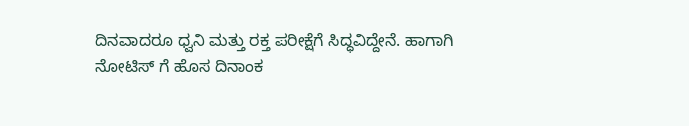ದಿನವಾದರೂ ಧ್ವನಿ ಮತ್ತು ರಕ್ತ ಪರೀಕ್ಷೆಗೆ ಸಿದ್ಧವಿದ್ದೇನೆ. ಹಾಗಾಗಿ ನೋಟಿಸ್ ಗೆ ಹೊಸ ದಿನಾಂಕ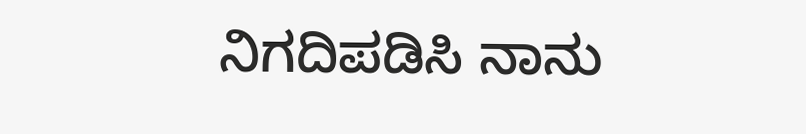ನಿಗದಿಪಡಿಸಿ ನಾನು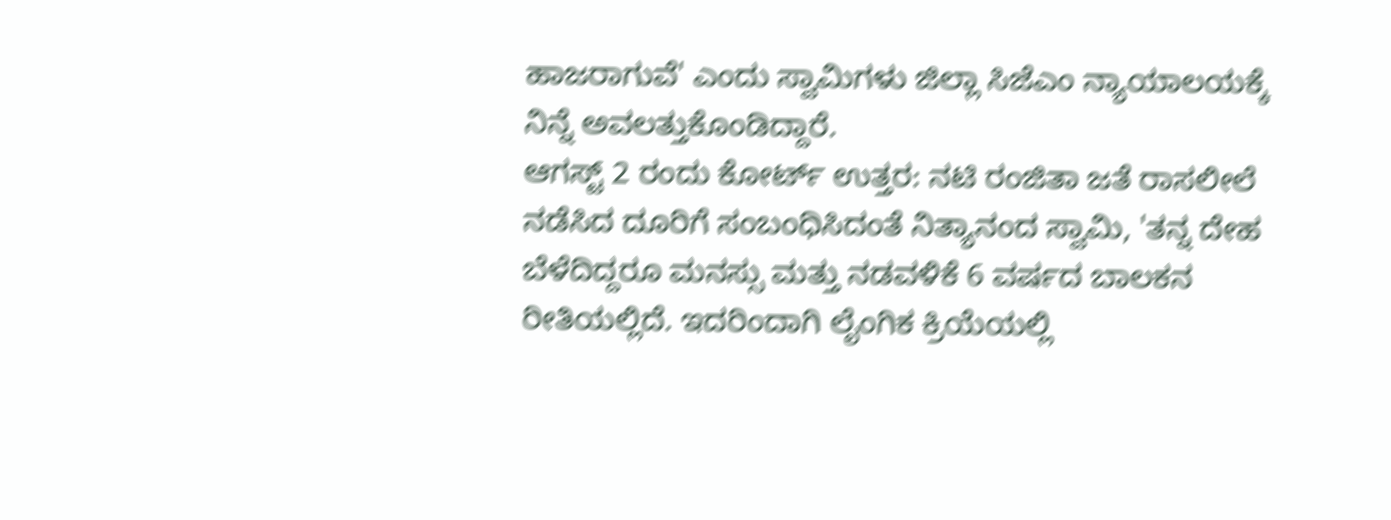ಹಾಜರಾಗುವೆ' ಎಂದು ಸ್ವಾಮಿಗಳು ಜಿಲ್ಲಾ ಸಿಜೆಎಂ ನ್ಯಾಯಾಲಯಕ್ಕೆ ನಿನ್ನೆ ಅವಲತ್ತುಕೊಂಡಿದ್ದಾರೆ.
ಆಗಸ್ಟ್ 2 ರಂದು ಕೋರ್ಟ್ ಉತ್ತರ: ನಟಿ ರಂಜಿತಾ ಜತೆ ರಾಸಲೀಲೆ ನಡೆಸಿದ ದೂರಿಗೆ ಸಂಬಂಧಿಸಿದಂತೆ ನಿತ್ಯಾನಂದ ಸ್ವಾಮಿ, 'ತನ್ನ ದೇಹ ಬೆಳೆದಿದ್ದರೂ ಮನಸ್ಸು ಮತ್ತು ನಡವಳಿಕೆ 6 ವರ್ಷದ ಬಾಲಕನ ರೀತಿಯಲ್ಲಿದೆ. ಇದರಿಂದಾಗಿ ಲೈಂಗಿಕ ಕ್ರಿಯೆಯಲ್ಲಿ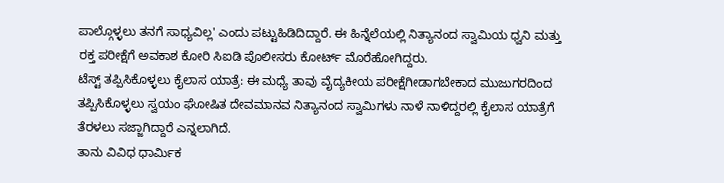ಪಾಲ್ಗೊಳ್ಳಲು ತನಗೆ ಸಾಧ್ಯವಿಲ್ಲ' ಎಂದು ಪಟ್ಟುಹಿಡಿದಿದ್ದಾರೆ. ಈ ಹಿನ್ನೆಲೆಯಲ್ಲಿ ನಿತ್ಯಾನಂದ ಸ್ವಾಮಿಯ ಧ್ವನಿ ಮತ್ತು ರಕ್ತ ಪರೀಕ್ಷೆಗೆ ಅವಕಾಶ ಕೋರಿ ಸಿಐಡಿ ಪೊಲೀಸರು ಕೋರ್ಟ್ ಮೊರೆಹೋಗಿದ್ದರು.
ಟೆಸ್ಟ್ ತಪ್ಪಿಸಿಕೊಳ್ಳಲು ಕೈಲಾಸ ಯಾತ್ರೆ: ಈ ಮಧ್ಯೆ ತಾವು ವೈದ್ಯಕೀಯ ಪರೀಕ್ಷೆಗೀಡಾಗಬೇಕಾದ ಮುಜುಗರದಿಂದ ತಪ್ಪಿಸಿಕೊಳ್ಳಲು ಸ್ವಯಂ ಘೋಷಿತ ದೇವಮಾನವ ನಿತ್ಯಾನಂದ ಸ್ವಾಮಿಗಳು ನಾಳೆ ನಾಳಿದ್ದರಲ್ಲಿ ಕೈಲಾಸ ಯಾತ್ರೆಗೆ ತೆರಳಲು ಸಜ್ಜಾಗಿದ್ದಾರೆ ಎನ್ನಲಾಗಿದೆ.
ತಾನು ವಿವಿಧ ಧಾರ್ಮಿಕ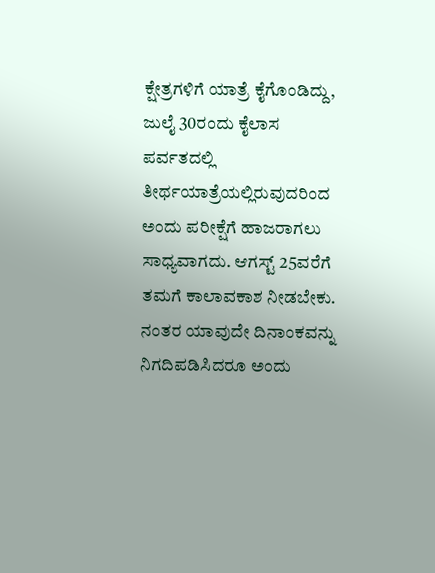ಕ್ಷೇತ್ರಗಳಿಗೆ ಯಾತ್ರೆ ಕೈಗೊಂಡಿದ್ದು, ಜುಲೈ 30ರಂದು ಕೈಲಾಸ ಪರ್ವತದಲ್ಲಿ ತೀರ್ಥಯಾತ್ರೆಯಲ್ಲಿರುವುದರಿಂದ ಅಂದು ಪರೀಕ್ಷೆಗೆ ಹಾಜರಾಗಲು ಸಾಧ್ಯವಾಗದು. ಆಗಸ್ಟ್ 25ವರೆಗೆ ತಮಗೆ ಕಾಲಾವಕಾಶ ನೀಡಬೇಕು. ನಂತರ ಯಾವುದೇ ದಿನಾಂಕವನ್ನು ನಿಗದಿಪಡಿಸಿದರೂ ಅಂದು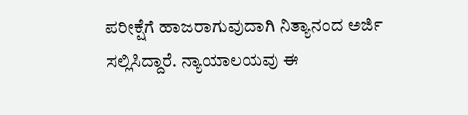ಪರೀಕ್ಷೆಗೆ ಹಾಜರಾಗುವುದಾಗಿ ನಿತ್ಯಾನಂದ ಅರ್ಜಿ ಸಲ್ಲಿಸಿದ್ದಾರೆ. ನ್ಯಾಯಾಲಯವು ಈ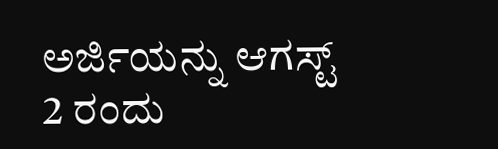ಅರ್ಜಿಯನ್ನು ಆಗಸ್ಟ್ 2 ರಂದು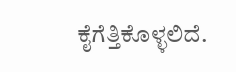ಕೈಗೆತ್ತಿಕೊಳ್ಳಲಿದೆ.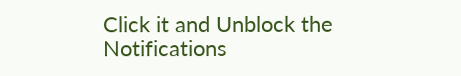Click it and Unblock the Notifications